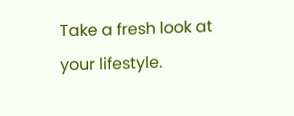Take a fresh look at your lifestyle.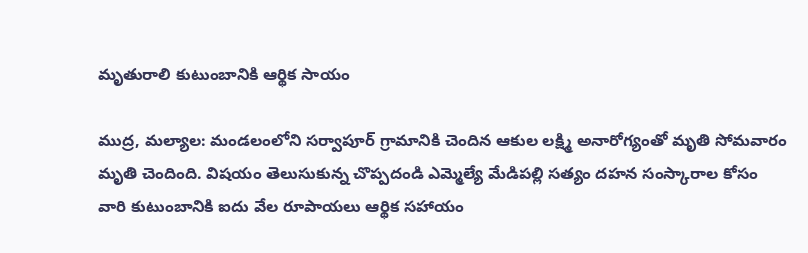మృతురాలి కుటుంబానికి ఆర్థిక సాయం

ముద్ర, మల్యాల: మండలంలోని సర్వాపూర్ గ్రామానికి చెందిన ఆకుల లక్ష్మి అనారోగ్యంతో మృతి సోమవారం మృతి చెందింది. విషయం తెలుసుకున్న చొప్పదండి ఎమ్మెల్యే మేడిపల్లి సత్యం దహన సంస్కారాల కోసం వారి కుటుంబానికి ఐదు వేల రూపాయలు ఆర్థిక సహాయం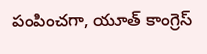పంపించగా, యూత్ కాంగ్రెస్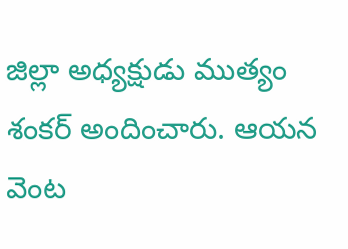జిల్లా అధ్యక్షుడు ముత్యం శంకర్ అందించారు. ఆయన వెంట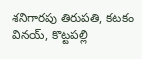శనిగారపు తిరుపతి, కటకం వినయ్, కొట్టపల్లి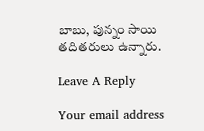బాబు, పున్నం సాయి తదితరులు ఉన్నారు.

Leave A Reply

Your email address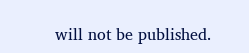will not be published.